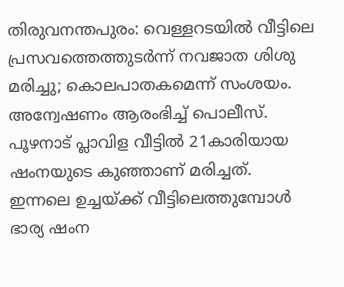തിരുവനന്തപുരം: വെള്ളറടയിൽ വീട്ടിലെ പ്രസവത്തെത്തുടർന്ന് നവജാത ശിശു മരിച്ചു; കൊലപാതകമെന്ന് സംശയം. അന്വേഷണം ആരംഭിച്ച് പൊലീസ്. പൂഴനാട് പ്ലാവിള വീട്ടിൽ 21കാരിയായ ഷംനയുടെ കുഞ്ഞാണ് മരിച്ചത്. ഇന്നലെ ഉച്ചയ്ക്ക് വീട്ടിലെത്തുമ്പോൾ ഭാര്യ ഷംന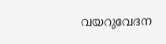വയറുവേദന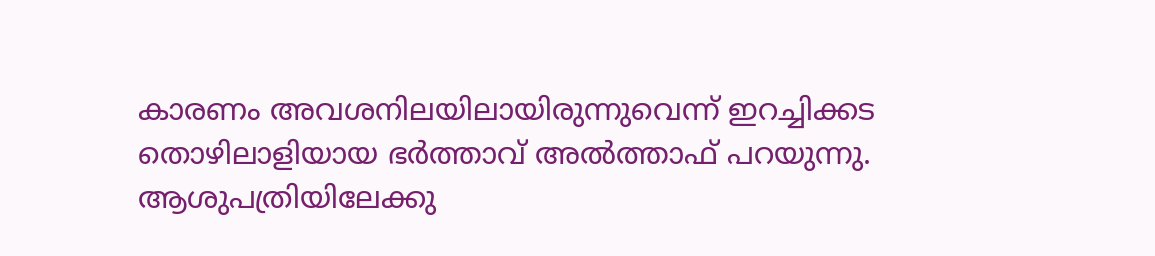കാരണം അവശനിലയിലായിരുന്നുവെന്ന് ഇറച്ചിക്കട തൊഴിലാളിയായ ഭർത്താവ് അൽത്താഫ് പറയുന്നു.
ആശുപത്രിയിലേക്കു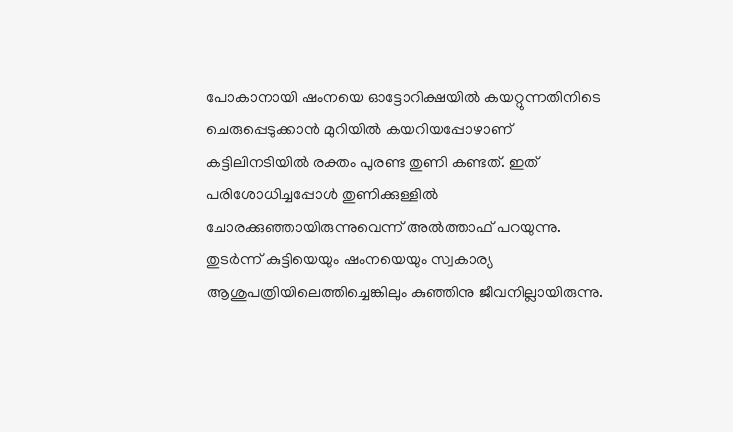പോകാനായി ഷംനയെ ഓട്ടോറിക്ഷയിൽ കയറ്റുന്നതിനിടെ ചെരുപ്പെടുക്കാൻ മുറിയിൽ കയറിയപ്പോഴാണ് കട്ടിലിനടിയിൽ രക്തം പുരണ്ട തുണി കണ്ടത്. ഇത് പരിശോധിച്ചപ്പോൾ തുണിക്കുള്ളിൽ ചോരക്കുഞ്ഞായിരുന്നുവെന്ന് അൽത്താഫ് പറയുന്നു. തുടർന്ന് കുട്ടിയെയും ഷംനയെയും സ്വകാര്യ ആശുപത്രിയിലെത്തിച്ചെങ്കിലും കുഞ്ഞിനു ജീവനില്ലായിരുന്നു.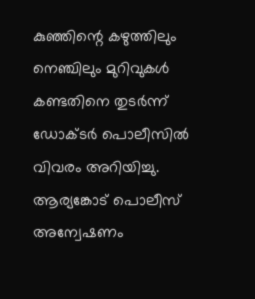കുഞ്ഞിന്റെ കഴുത്തിലും നെഞ്ചിലും മുറിവുകൾ കണ്ടതിനെ തുടർന്ന് ഡോക്ടർ പൊലീസിൽ വിവരം അറിയിച്ചു. ആര്യങ്കോട് പൊലീസ് അന്വേഷണം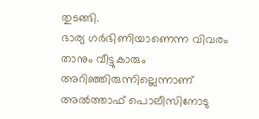തുടങ്ങി.
ഭാര്യ ഗർഭിണിയാണെന്ന വിവരം താനും വീട്ടുകാരും അറിഞ്ഞിരുന്നില്ലെന്നാണ് അൽത്താഫ് പൊലീസിനോടു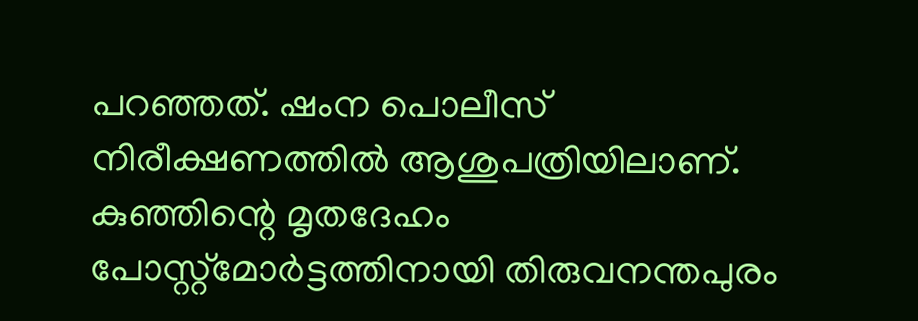പറഞ്ഞത്. ഷംന പൊലീസ് നിരീക്ഷണത്തിൽ ആശുപത്രിയിലാണ്. കുഞ്ഞിന്റെ മൃതദേഹം പോസ്റ്റ്മോർട്ടത്തിനായി തിരുവനന്തപുരം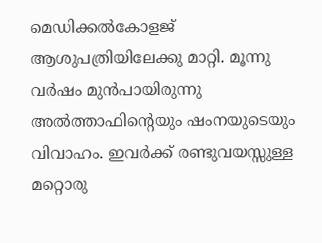മെഡിക്കൽകോളജ് ആശുപത്രിയിലേക്കു മാറ്റി. മൂന്നു വർഷം മുൻപായിരുന്നു അൽത്താഫിന്റെയും ഷംനയുടെയും വിവാഹം. ഇവർക്ക് രണ്ടുവയസ്സുള്ള മറ്റൊരു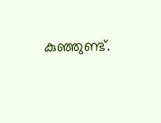കുഞ്ഞുണ്ട്.